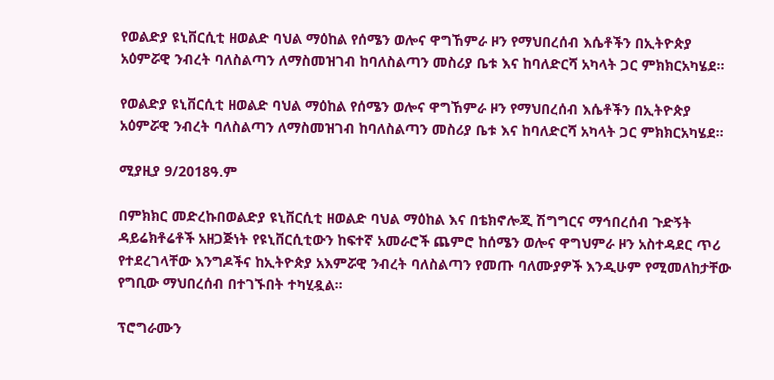የወልድያ ዩኒቨርሲቲ ዘወልድ ባህል ማዕከል የሰሜን ወሎና ዋግኸምራ ዞን የማህበረሰብ እሴቶችን በኢትዮጵያ አዕምሯዊ ንብረት ባለስልጣን ለማስመዝገብ ከባለስልጣን መስሪያ ቤቱ እና ከባለድርሻ አካላት ጋር ምክክርአካሄደ።

የወልድያ ዩኒቨርሲቲ ዘወልድ ባህል ማዕከል የሰሜን ወሎና ዋግኸምራ ዞን የማህበረሰብ እሴቶችን በኢትዮጵያ አዕምሯዊ ንብረት ባለስልጣን ለማስመዝገብ ከባለስልጣን መስሪያ ቤቱ እና ከባለድርሻ አካላት ጋር ምክክርአካሄደ።

ሚያዚያ 9/2018ዓ.ም

በምክክር መድረኩበወልድያ ዩኒቨርሲቲ ዘወልድ ባህል ማዕከል እና በቴክኖሎጂ ሽግግርና ማኅበረሰብ ጉድኝት ዳይሬክቶሬቶች አዘጋጅነት የዩኒቨርሲቲውን ከፍተኛ አመራሮች ጨምሮ ከሰሜን ወሎና ዋግህምራ ዞን አስተዳደር ጥሪ የተደረገላቸው እንግዶችና ከኢትዮጵያ አእምሯዊ ንብረት ባለስልጣን የመጡ ባለሙያዎች እንዲሁም የሚመለከታቸው የግቢው ማህበረሰብ በተገኙበት ተካሂዷል።

ፕሮግራሙን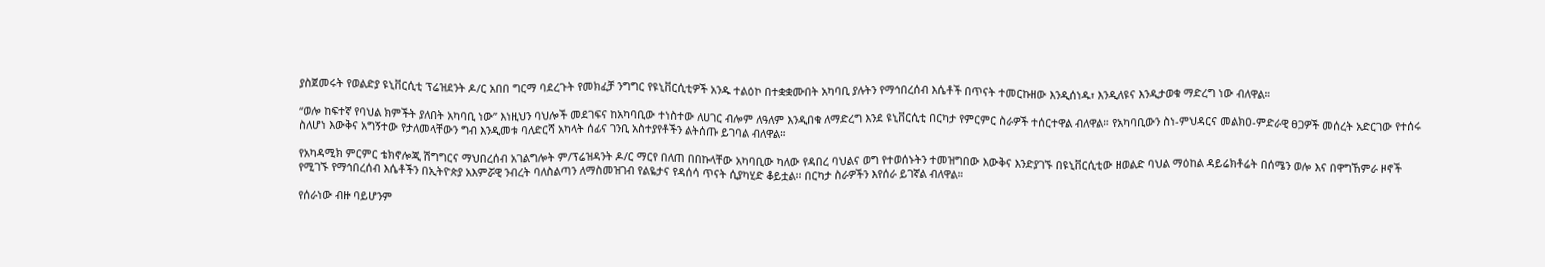ያስጀመሩት የወልድያ ዩኒቨርሲቲ ፕሬዝደንት ዶ/ር አበበ ግርማ ባደረጉት የመክፈቻ ንግግር የዩኒቨርሲቲዎች አንዱ ተልዕኮ በተቋቋሙበት አካባቢ ያሉትን የማኅበረሰብ እሴቶች በጥናት ተመርኩዘው እንዲሰነዱ፣ እንዲለዩና እንዲታወቁ ማድረግ ነው ብለዋል።

“ወሎ ከፍተኛ የባህል ክምችት ያለበት አካባቢ ነው” እነዚህን ባህሎች መደገፍና ከአካባቢው ተነስተው ለሀገር ብሎም ለዓለም እንዲበቁ ለማድረግ እንደ ዩኒቨርሲቲ በርካታ የምርምር ስራዎች ተሰርተዋል ብለዋል። የአካባቢውን ስነ-ምህዳርና መልክዐ-ምድራዊ ፀጋዎች መሰረት አድርገው የተሰሩ ስለሆነ እውቅና አግኝተው የታለመላቸውን ግብ እንዲመቱ ባለድርሻ አካላት ሰፊና ገንቢ አስተያየቶችን ልትሰጡ ይገባል ብለዋል።

የአካዳሚክ ምርምር ቴክኖሎጂ ሽግግርና ማህበረሰብ አገልግሎት ም/ፕሬዝዳንት ዶ/ር ማርየ በለጠ በበኩላቸው አካባቢው ካለው የዳበረ ባህልና ወግ የተወሰኑትን ተመዝግበው እውቅና እንድያገኙ በዩኒቨርሲቲው ዘወልድ ባህል ማዕከል ዳይሬክቶሬት በሰሜን ወሎ እና በዋግኸምራ ዞኖች የሚገኙ የማኅበረሰብ እሴቶችን በኢትዮጵያ አእምሯዊ ንብረት ባለስልጣን ለማስመዝገብ የልዬታና የዳሰሳ ጥናት ሲያካሂድ ቆይቷል፡፡ በርካታ ስራዎችን እየሰራ ይገኛል ብለዋል።

የሰራነው ብዙ ባይሆንም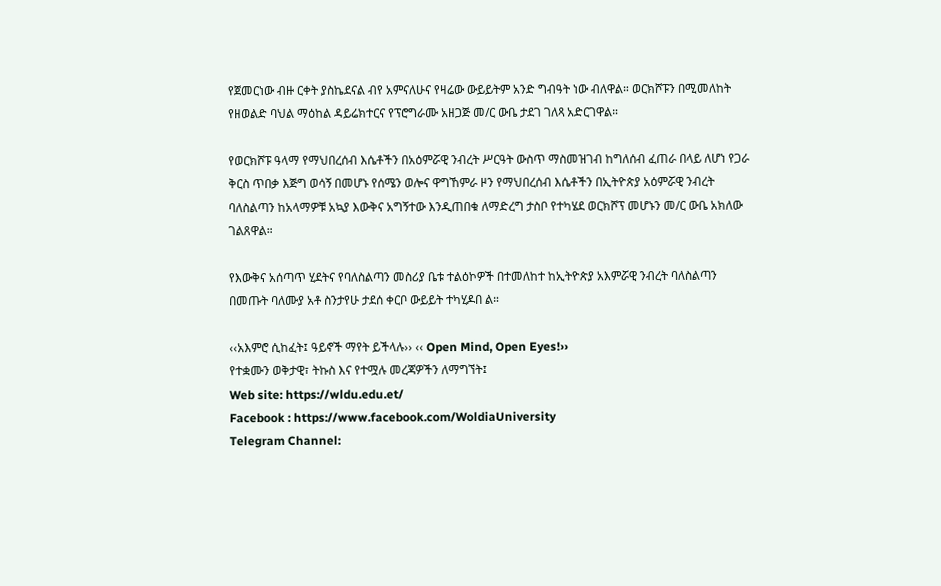የጀመርነው ብዙ ርቀት ያስኬደናል ብየ አምናለሁና የዛሬው ውይይትም አንድ ግብዓት ነው ብለዋል። ወርክሾፑን በሚመለከት የዘወልድ ባህል ማዕከል ዳይሬክተርና የፕሮግራሙ አዘጋጅ መ/ር ውቤ ታደገ ገለጻ አድርገዋል።

የወርክሾፑ ዓላማ የማህበረሰብ እሴቶችን በአዕምሯዊ ንብረት ሥርዓት ውስጥ ማስመዝገብ ከግለሰብ ፈጠራ በላይ ለሆነ የጋራ ቅርስ ጥበቃ እጅግ ወሳኝ በመሆኑ የሰሜን ወሎና ዋግኸምራ ዞን የማህበረሰብ እሴቶችን በኢትዮጵያ አዕምሯዊ ንብረት ባለስልጣን ከአላማዎቹ አኳያ እውቅና አግኝተው እንዲጠበቁ ለማድረግ ታስቦ የተካሄደ ወርክሾፕ መሆኑን መ/ር ውቤ አክለው ገልጸዋል።

የእውቅና አሰጣጥ ሂደትና የባለስልጣን መስሪያ ቤቱ ተልዕኮዎች በተመለከተ ከኢትዮጵያ አእምሯዊ ንብረት ባለስልጣን በመጡት ባለሙያ አቶ ስንታየሁ ታደሰ ቀርቦ ውይይት ተካሂዶበ ል።

‹‹አእምሮ ሲከፈት፤ ዓይኖች ማየት ይችላሉ›› ‹‹ Open Mind, Open Eyes!››
የተቋሙን ወቅታዊ፣ ትኩስ እና የተሟሉ መረጃዎችን ለማግኘት፤
Web site: https://wldu.edu.et/
Facebook : https://www.facebook.com/WoldiaUniversity
Telegram Channel: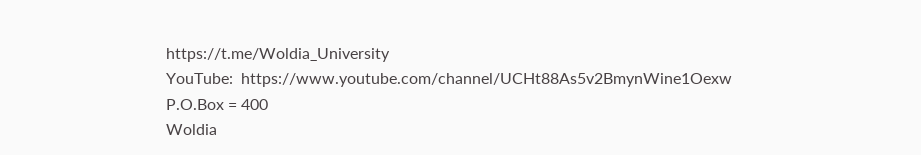https://t.me/Woldia_University
YouTube:  https://www.youtube.com/channel/UCHt88As5v2BmynWine1Oexw
P.O.Box = 400
Woldia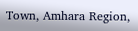Town, Amhara Region,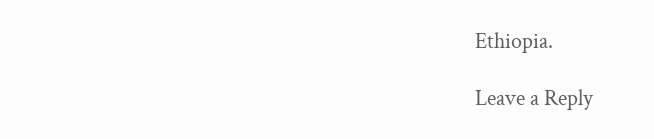Ethiopia.

Leave a Reply